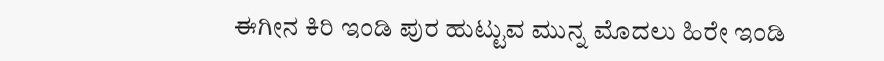ಈಗೀನ ಕಿರಿ ಇಂಡಿ ಪುರ ಹುಟ್ಟುವ ಮುನ್ನ ಮೊದಲು ಹಿರೇ ಇಂಡಿ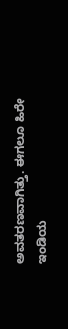ಅವತರಣವಾಗಿತ್ತು. ಈಗಲೂ ಹಿರೇ ಇಂಡಿಯ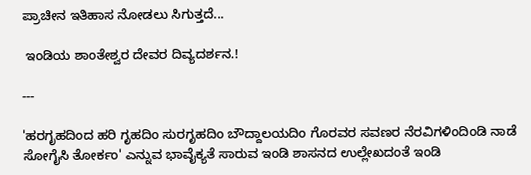ಪ್ರಾಚೀನ ಇತಿಹಾಸ ನೋಡಲು ಸಿಗುತ್ತದೆ...

 ಇಂಡಿಯ ಶಾಂತೇಶ್ವರ ದೇವರ ದಿವ್ಯದರ್ಶನ.!

---

'ಹರಗೃಹದಿಂದ ಹರಿ ಗೃಹದಿಂ ಸುರಗೃಹದಿಂ ಬೌದ್ದಾಲಯದಿಂ ಗೊರವರ ಸವಣರ ನೆರವಿಗಳಿಂದಿಂಡಿ ನಾಡೆ ಸೋಗೈಸಿ ತೋರ್ಕಂ' ಎನ್ನುವ ಭಾವೈಕ್ಯತೆ ಸಾರುವ ಇಂಡಿ ಶಾಸನದ ಉಲ್ಲೇಖದಂತೆ ಇಂಡಿ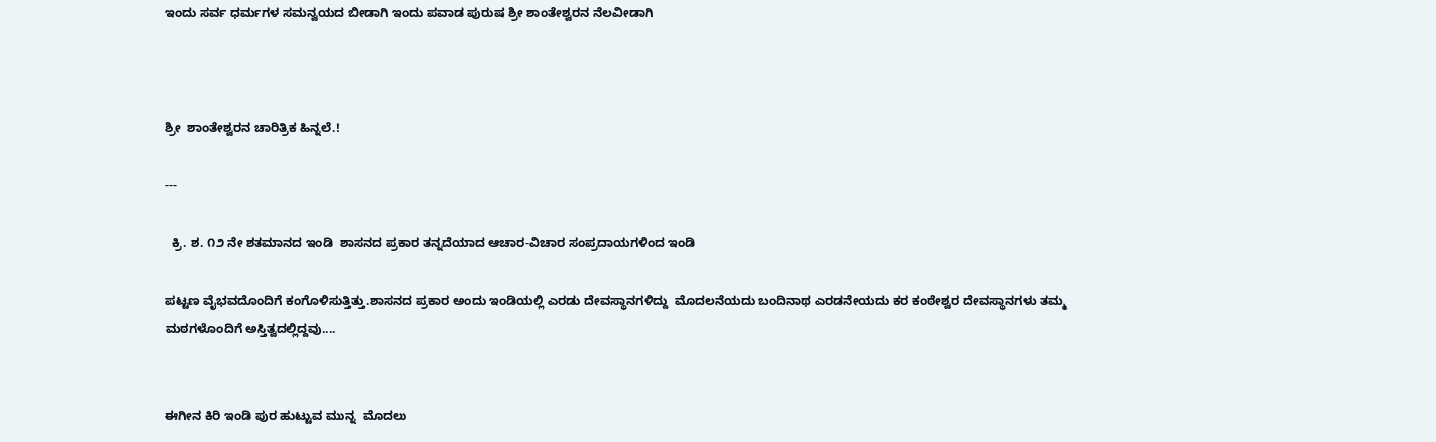ಇಂದು ಸರ್ವ ಧರ್ಮಗಳ ಸಮನ್ವಯದ ಬೀಡಾಗಿ ಇಂದು ಪವಾಡ ಪುರುಷ ಶ್ರೀ ಶಾಂತೇಶ್ವರನ ನೆಲವೀಡಾಗಿ



ಶ್ರೀ  ಶಾಂತೇಶ್ವರನ ಚಾರಿತ್ರಿಕ ಹಿನ್ನಲೆ.!

---

  ಕ್ರಿ. ಶ. ೧೨ ನೇ ಶತಮಾನದ ಇಂಡಿ  ಶಾಸನದ ಪ್ರಕಾರ ತನ್ನದೆಯಾದ ಆಚಾರ-ವಿಚಾರ ಸಂಪ್ರದಾಯಗಳಿಂದ ಇಂಡಿ

ಪಟ್ಟಣ ವೈಭವದೊಂದಿಗೆ ಕಂಗೊಳಿಸುತ್ತಿತ್ತು.ಶಾಸನದ ಪ್ರಕಾರ ಅಂದು ಇಂಡಿಯಲ್ಲಿ ಎರಡು ದೇವಸ್ಥಾನಗಳಿದ್ದು  ಮೊದಲನೆಯದು ಬಂದಿನಾಥ ಎರಡನೇಯದು ಕರ ಕಂಠೇಶ್ವರ ದೇವಸ್ಥಾನಗಳು ತಮ್ಮ ಮಠಗಳೊಂದಿಗೆ ಅಸ್ತಿತ್ವದಲ್ಲಿದ್ದವು....


ಈಗೀನ ಕಿರಿ ಇಂಡಿ ಪುರ ಹುಟ್ಟುವ ಮುನ್ನ  ಮೊದಲು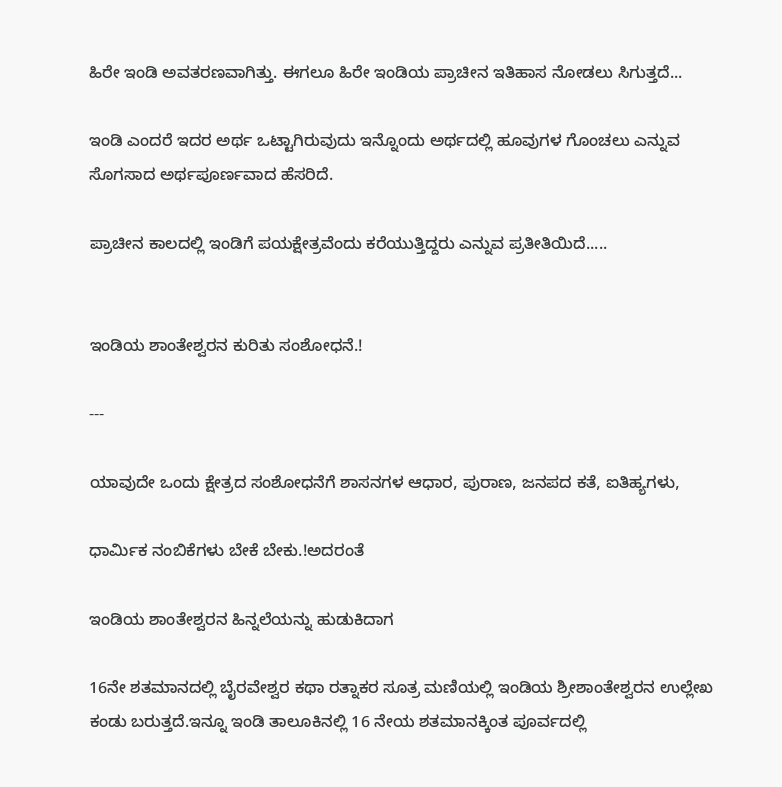ಹಿರೇ ಇಂಡಿ ಅವತರಣವಾಗಿತ್ತು. ಈಗಲೂ ಹಿರೇ ಇಂಡಿಯ ಪ್ರಾಚೀನ ಇತಿಹಾಸ ನೋಡಲು ಸಿಗುತ್ತದೆ...

ಇಂಡಿ ಎಂದರೆ ಇದರ ಅರ್ಥ ಒಟ್ಟಾಗಿರುವುದು ಇನ್ನೊಂದು ಅರ್ಥದಲ್ಲಿ ಹೂವುಗಳ ಗೊಂಚಲು ಎನ್ನುವ ಸೊಗಸಾದ ಅರ್ಥಪೂರ್ಣವಾದ ಹೆಸರಿದೆ.

ಪ್ರಾಚೀನ ಕಾಲದಲ್ಲಿ ಇಂಡಿಗೆ ಪಯಕ್ಷೇತ್ರವೆಂದು ಕರೆಯುತ್ತಿದ್ದರು ಎನ್ನುವ ಪ್ರತೀತಿಯಿದೆ.....


ಇಂಡಿಯ ಶಾಂತೇಶ್ವರನ ಕುರಿತು ಸಂಶೋಧನೆ.!

---

ಯಾವುದೇ ಒಂದು ಕ್ಷೇತ್ರದ ಸಂಶೋಧನೆಗೆ ಶಾಸನಗಳ ಆಧಾರ, ಪುರಾಣ, ಜನಪದ ಕತೆ, ಐತಿಹ್ಯಗಳು,

ಧಾರ್ಮಿಕ ನಂಬಿಕೆಗಳು ಬೇಕೆ ಬೇಕು.!ಅದರಂತೆ

ಇಂಡಿಯ ಶಾಂತೇಶ್ವರನ ಹಿನ್ನಲೆಯನ್ನು ಹುಡುಕಿದಾಗ

16ನೇ ಶತಮಾನದಲ್ಲಿ ಬೈರವೇಶ್ವರ ಕಥಾ ರತ್ನಾಕರ ಸೂತ್ರ ಮಣಿಯಲ್ಲಿ ಇಂಡಿಯ ಶ್ರೀಶಾಂತೇಶ್ವರನ ಉಲ್ಲೇಖ ಕಂಡು ಬರುತ್ತದೆ.ಇನ್ನೂ ಇಂಡಿ ತಾಲೂಕಿನಲ್ಲಿ 16 ನೇಯ ಶತಮಾನಕ್ಕಿಂತ ಪೂರ್ವದಲ್ಲಿ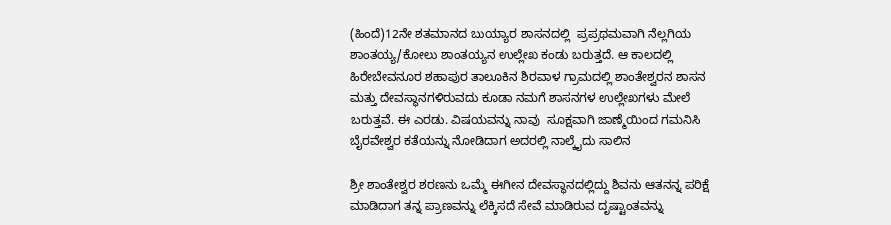(ಹಿಂದೆ)12ನೇ ಶತಮಾನದ ಬುಯ್ಯಾರ ಶಾಸನದಲ್ಲಿ  ಪ್ರಪ್ರಥಮವಾಗಿ ನೆಲ್ಲಗಿಯ ಶಾಂತಯ್ಯ/ಕೋಲು ಶಾಂತಯ್ಯನ ಉಲ್ಲೇಖ ಕಂಡು ಬರುತ್ತದೆ. ಆ ಕಾಲದಲ್ಲಿ ಹಿರೇಬೇವನೂರ ಶಹಾಪುರ ತಾಲೂಕಿನ ಶಿರವಾಳ ಗ್ರಾಮದಲ್ಲಿ ಶಾಂತೇಶ್ವರನ ಶಾಸನ ಮತ್ತು ದೇವಸ್ಥಾನಗಳಿರುವದು ಕೂಡಾ ನಮಗೆ ಶಾಸನಗಳ ಉಲ್ಲೇಖಗಳು ಮೇಲೆ ಬರುತ್ತವೆ. ಈ ಎರಡು. ವಿಷಯವನ್ನು ನಾವು  ಸೂಕ್ಷವಾಗಿ ಜಾಣ್ಮೆಯಿಂದ ಗಮನಿಸಿ ಬೈರವೇಶ್ವರ ಕತೆಯನ್ನು ನೋಡಿದಾಗ ಅದರಲ್ಲಿ ನಾಲ್ಕೈದು ಸಾಲಿನ

ಶ್ರೀ ಶಾಂತೇಶ್ವರ ಶರಣನು ಒಮ್ಮೆ ಈಗೀನ ದೇವಸ್ಥಾನದಲ್ಲಿದ್ದು ಶಿವನು ಆತನನ್ನ ಪರಿಕ್ಷೆ ಮಾಡಿದಾಗ ತನ್ನ ಪ್ರಾಣವನ್ನು ಲೆಕ್ಕಿಸದೆ ಸೇವೆ ಮಾಡಿರುವ ದೃಷ್ಟಾಂತವನ್ನು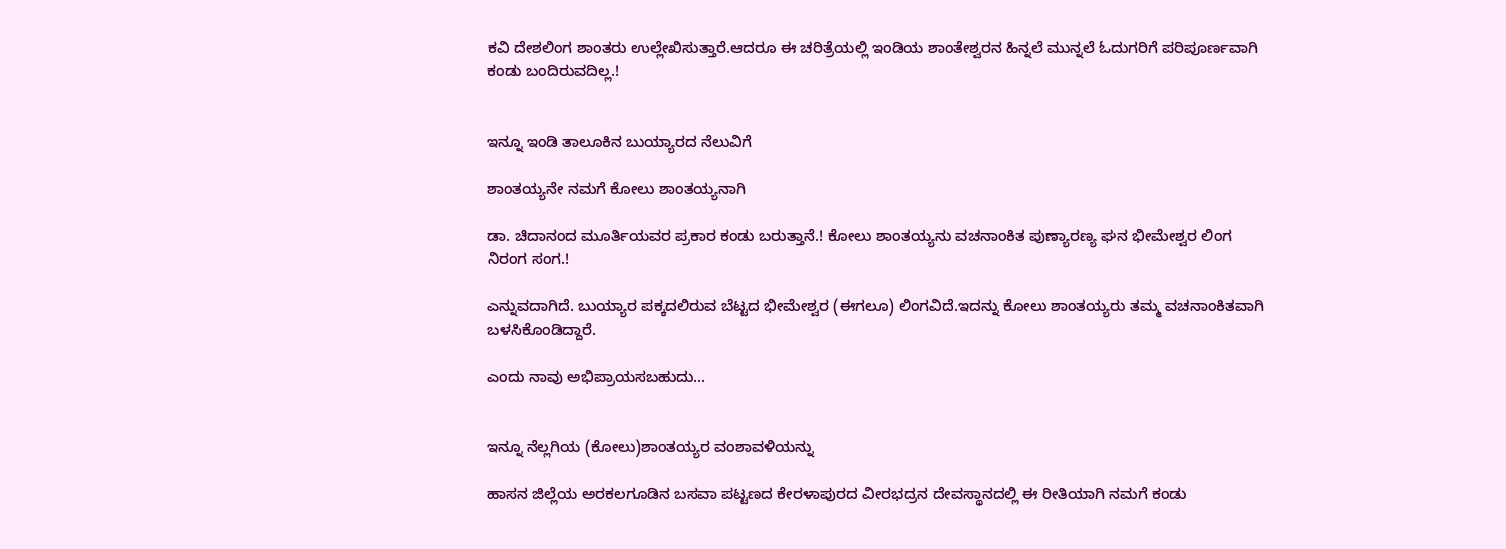ಕವಿ ದೇಶಲಿಂಗ ಶಾಂತರು ಉಲ್ಲೇಖಿಸುತ್ತಾರೆ.ಆದರೂ ಈ ಚರಿತ್ರೆಯಲ್ಲಿ ಇಂಡಿಯ ಶಾಂತೇಶ್ವರನ ಹಿನ್ನಲೆ ಮುನ್ನಲೆ ಓದುಗರಿಗೆ ಪರಿಪೂರ್ಣವಾಗಿ ಕಂಡು ಬಂದಿರುವದಿಲ್ಲ.!


ಇನ್ನೂ ಇಂಡಿ ತಾಲೂಕಿನ ಬುಯ್ಯಾರದ ನೆಲುವಿಗೆ

ಶಾಂತಯ್ಯನೇ ನಮಗೆ ಕೋಲು ಶಾಂತಯ್ಯನಾಗಿ

ಡಾ. ಚಿದಾನಂದ ಮೂರ್ತಿಯವರ ಪ್ರಕಾರ ಕಂಡು ಬರುತ್ತಾನೆ.! ಕೋಲು ಶಾಂತಯ್ಯನು ವಚನಾಂಕಿತ ಪುಣ್ಯಾರಣ್ಯ ಘನ ಭೀಮೇಶ್ವರ ಲಿಂಗ ನಿರಂಗ ಸಂಗ.!

ಎನ್ನುವದಾಗಿದೆ. ಬುಯ್ಯಾರ ಪಕ್ಕದಲಿರುವ ಬೆಟ್ಟದ ಭೀಮೇಶ್ವರ (ಈಗಲೂ) ಲಿಂಗವಿದೆ.ಇದನ್ನು ಕೋಲು ಶಾಂತಯ್ಯರು ತಮ್ಮ ವಚನಾಂಕಿತವಾಗಿ ಬಳಸಿಕೊಂಡಿದ್ದಾರೆ.

ಎಂದು ನಾವು ಅಭಿಪ್ರಾಯಸಬಹುದು...


ಇನ್ನೂ ನೆಲ್ಲಗಿಯ (ಕೋಲು)ಶಾಂತಯ್ಯರ ವಂಶಾವಳಿಯನ್ನು

ಹಾಸನ ಜಿಲ್ಲೆಯ ಅರಕಲಗೂಡಿನ ಬಸವಾ ಪಟ್ಟಣದ ಕೇರಳಾಪುರದ ವೀರಭದ್ರನ ದೇವಸ್ಥಾನದಲ್ಲಿ ಈ ರೀತಿಯಾಗಿ ನಮಗೆ ಕಂಡು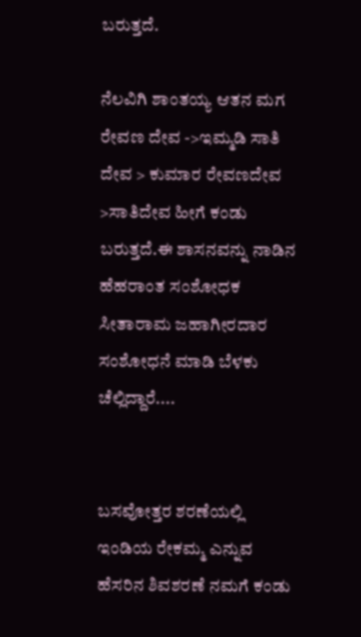ಬರುತ್ತದೆ.

ನೆಲವಿಗಿ ಶಾಂತಯ್ಯ ಆತನ ಮಗ ರೇವಣ ದೇವ ->ಇಮ್ಮಡಿ ಸಾತಿ ದೇವ > ಕುಮಾರ ರೇವಣದೇವ >ಸಾತಿದೇವ ಹೀಗೆ ಕಂಡು ಬರುತ್ತದೆ.ಈ ಶಾಸನವನ್ನು ನಾಡಿನ ಹೆಹರಾಂತ ಸಂಶೋಧಕ  ಸೀತಾರಾಮ ಜಹಾಗೀರದಾರ ಸಂಶೋಧನೆ ಮಾಡಿ ಬೆಳಕು ಚೆಲ್ಲಿದ್ದಾರೆ....


ಬಸವೋತ್ತರ ಶರಣೆಯಲ್ಲಿ ಇಂಡಿಯ ರೇಕಮ್ಮ ಎನ್ನುವ ಹೆಸರಿನ ಶಿವಶರಣೆ ನಮಗೆ ಕಂಡು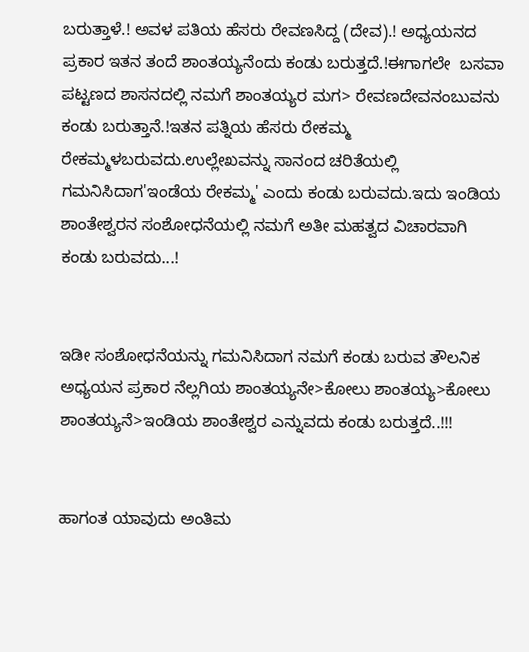ಬರುತ್ತಾಳೆ.! ಅವಳ ಪತಿಯ ಹೆಸರು ರೇವಣಸಿದ್ದ (ದೇವ).! ಅಧ್ಯಯನದ ಪ್ರಕಾರ ಇತನ ತಂದೆ ಶಾಂತಯ್ಯನೆಂದು ಕಂಡು ಬರುತ್ತದೆ.!ಈಗಾಗಲೇ  ಬಸವಾ ಪಟ್ಟಣದ ಶಾಸನದಲ್ಲಿ ನಮಗೆ ಶಾಂತಯ್ಯರ ಮಗ> ರೇವಣದೇವನಂಬುವನು ಕಂಡು ಬರುತ್ತಾನೆ.!ಇತನ ಪತ್ನಿಯ ಹೆಸರು ರೇಕಮ್ಮ ರೇಕಮ್ಮಳಬರುವದು.ಉಲ್ಲೇಖವನ್ನು ಸಾನಂದ ಚರಿತೆಯಲ್ಲಿ ಗಮನಿಸಿದಾಗ'ಇಂಡೆಯ ರೇಕಮ್ಮ' ಎಂದು ಕಂಡು ಬರುವದು.ಇದು ಇಂಡಿಯ ಶಾಂತೇಶ್ವರನ ಸಂಶೋಧನೆಯಲ್ಲಿ ನಮಗೆ ಅತೀ ಮಹತ್ವದ ವಿಚಾರವಾಗಿ ಕಂಡು ಬರುವದು...!


ಇಡೀ ಸಂಶೋಧನೆಯನ್ನು ಗಮನಿಸಿದಾಗ ನಮಗೆ ಕಂಡು ಬರುವ ತೌಲನಿಕ ಅಧ್ಯಯನ ಪ್ರಕಾರ ನೆಲ್ಲಗಿಯ ಶಾಂತಯ್ಯನೇ>ಕೋಲು ಶಾಂತಯ್ಯ>ಕೋಲು ಶಾಂತಯ್ಯನೆ>ಇಂಡಿಯ ಶಾಂತೇಶ್ವರ ಎನ್ನುವದು ಕಂಡು ಬರುತ್ತದೆ..!!!


ಹಾಗಂತ ಯಾವುದು ಅಂತಿಮ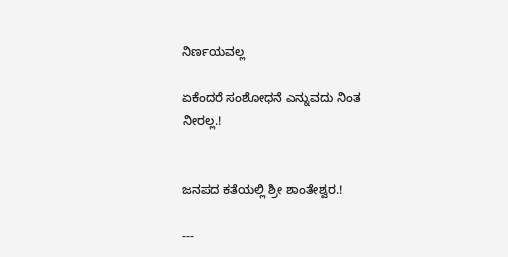ನಿರ್ಣಯವಲ್ಲ

ಏಕೆಂದರೆ ಸಂಶೋಧನೆ ಎನ್ನುವದು ನಿಂತ ನೀರಲ್ಲ.!


ಜನಪದ ಕತೆಯಲ್ಲಿ ಶ್ರೀ ಶಾಂತೇಶ್ವರ.!

---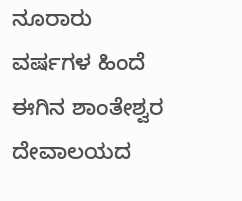ನೂರಾರು ವರ್ಷಗಳ ಹಿಂದೆ ಈಗಿನ ಶಾಂತೇಶ್ವರ ದೇವಾಲಯದ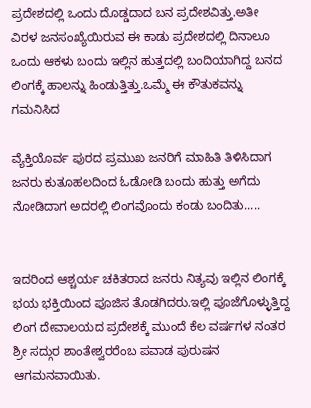ಪ್ರದೇಶದಲ್ಲಿ ಒಂದು ದೊಡ್ಡದಾದ ಬನ ಪ್ರದೇಶವಿತ್ತು.ಅತೀ ವಿರಳ ಜನಸಂಖ್ಯೆಯಿರುವ ಈ ಕಾಡು ಪ್ರದೇಶದಲ್ಲಿ ದಿನಾಲೂ ಒಂದು ಆಕಳು ಬಂದು ಇಲ್ಲಿನ ಹುತ್ತದಲ್ಲಿ ಬಂದಿಯಾಗಿದ್ದ ಬನದ ಲಿಂಗಕ್ಕೆ ಹಾಲನ್ನು ಹಿಂಡುತ್ತಿತ್ತು.ಒಮ್ಮೆ ಈ ಕೌತುಕವನ್ನು ಗಮನಿಸಿದ

ವ್ಯೆಕ್ತಿಯೊರ್ವ ಪುರದ ಪ್ರಮುಖ ಜನರಿಗೆ ಮಾಹಿತಿ ತಿಳಿಸಿದಾಗ ಜನರು ಕುತೂಹಲದಿಂದ ಓಡೋಡಿ ಬಂದು ಹುತ್ತು ಅಗೆದು ನೋಡಿದಾಗ ಅದರಲ್ಲಿ ಲಿಂಗವೊಂದು ಕಂಡು ಬಂದಿತು.....


ಇದರಿಂದ ಆಶ್ಚರ್ಯ ಚಕಿತರಾದ ಜನರು ನಿತ್ಯವು ಇಲ್ಲಿನ ಲಿಂಗಕ್ಕೆ ಭಯ ಭಕ್ತಿಯಿಂದ ಪೂಜಿಸ ತೊಡಗಿದರು.ಇಲ್ಲಿ ಪೂಜೆಗೊಳ್ಳುತ್ತಿದ್ದ ಲಿಂಗ ದೇವಾಲಯದ ಪ್ರದೇಶಕ್ಕೆ ಮುಂದೆ ಕೆಲ ವರ್ಷಗಳ ನಂತರ ಶ್ರೀ ಸದ್ಗುರ ಶಾಂತೇಶ್ವರರೆಂಬ ಪವಾಡ ಪುರುಷನ ಆಗಮನವಾಯಿತು.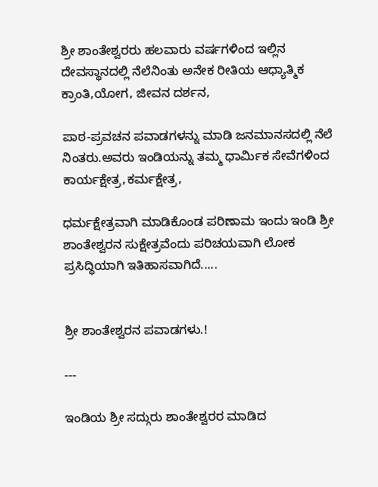ಶ್ರೀ ಶಾಂತೇಶ್ವರರು ಹಲವಾರು ವರ್ಷಗಳಿಂದ ಇಲ್ಲಿನ ದೇವಸ್ಥಾನದಲ್ಲಿ ನೆಲೆನಿಂತು ಅನೇಕ ರೀತಿಯ ಆಧ್ಯಾತ್ಮಿಕ ಕ್ರಾಂತಿ,ಯೋಗ, ಜೀವನ ದರ್ಶನ,

ಪಾಠ-ಪ್ರವಚನ ಪವಾಡಗಳನ್ನು ಮಾಡಿ ಜನಮಾನಸದಲ್ಲಿ ನೆಲೆ ನಿಂತರು.ಅವರು ಇಂಡಿಯನ್ನು ತಮ್ಮ ಧಾರ್ಮಿಕ ಸೇವೆಗಳಿಂದ ಕಾರ್ಯಕ್ಷೇತ್ರ,ಕರ್ಮಕ್ಷೇತ್ರ,

ಧರ್ಮಕ್ಷೇತ್ರವಾಗಿ ಮಾಡಿಕೊಂಡ ಪರಿಣಾಮ ಇಂದು ಇಂಡಿ ಶ್ರೀ ಶಾಂತೇಶ್ವರನ ಸುಕ್ಷೇತ್ರವೆಂದು ಪರಿಚಯವಾಗಿ ಲೋಕ ಪ್ರಸಿದ್ಧಿಯಾಗಿ ಇತಿಹಾಸವಾಗಿದೆ.....


ಶ್ರೀ ಶಾಂತೇಶ್ವರನ ಪವಾಡಗಳು.!

---

ಇಂಡಿಯ ಶ್ರೀ ಸದ್ಗುರು ಶಾಂತೇಶ್ವರರ ಮಾಡಿದ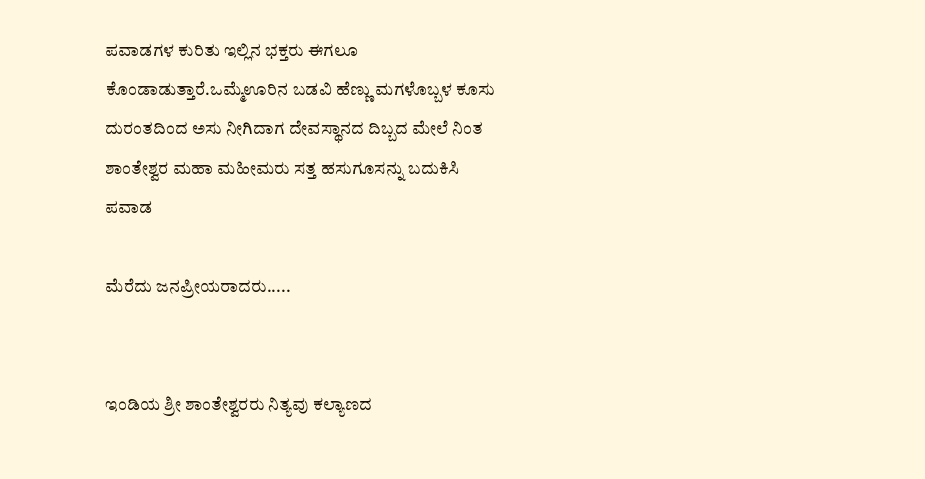ಪವಾಡಗಳ ಕುರಿತು ಇಲ್ಲಿನ ಭಕ್ತರು ಈಗಲೂ ಕೊಂಡಾಡುತ್ತಾರೆ.ಒಮ್ಮೆಊರಿನ ಬಡವಿ ಹೆಣ್ಣು ಮಗಳೊಬ್ಬಳ ಕೂಸು ದುರಂತದಿಂದ ಅಸು ನೀಗಿದಾಗ ದೇವಸ್ಥಾನದ ದಿಬ್ಬದ ಮೇಲೆ ನಿಂತ ಶಾಂತೇಶ್ವರ ಮಹಾ ಮಹೀಮರು ಸತ್ತ ಹಸುಗೂಸನ್ನು ಬದುಕಿಸಿ ಪವಾಡ

ಮೆರೆದು ಜನಪ್ರೀಯರಾದರು.....


ಇಂಡಿಯ ಶ್ರೀ ಶಾಂತೇಶ್ವರರು ನಿತ್ಯವು ಕಲ್ಯಾಣದ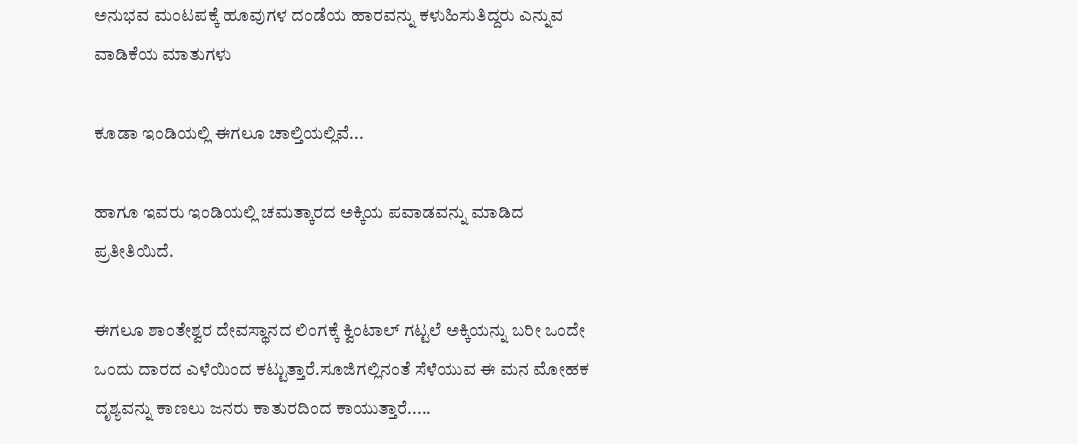ಅನುಭವ ಮಂಟಪಕ್ಕೆ ಹೂವುಗಳ ದಂಡೆಯ ಹಾರವನ್ನು ಕಳುಹಿಸುತಿದ್ದರು ಎನ್ನುವ ವಾಡಿಕೆಯ ಮಾತುಗಳು

ಕೂಡಾ ಇಂಡಿಯಲ್ಲಿ ಈಗಲೂ ಚಾಲ್ತಿಯಲ್ಲಿವೆ...

ಹಾಗೂ ಇವರು ಇಂಡಿಯಲ್ಲಿ ಚಮತ್ಕಾರದ ಅಕ್ಕಿಯ ಪವಾಡವನ್ನು ಮಾಡಿದ ಪ್ರತೀತಿಯಿದೆ.

ಈಗಲೂ ಶಾಂತೇಶ್ವರ ದೇವಸ್ಥಾನದ ಲಿಂಗಕ್ಕೆ ಕ್ವಿಂಟಾಲ್ ಗಟ್ಟಲೆ ಅಕ್ಕಿಯನ್ನು ಬರೀ ಒಂದೇ ಒಂದು ದಾರದ ಎಳೆಯಿಂದ ಕಟ್ಟುತ್ತಾರೆ.ಸೂಜಿಗಲ್ಲಿನಂತೆ ಸೆಳೆಯುವ ಈ ಮನ ಮೋಹಕ ದೃಶ್ಯವನ್ನು ಕಾಣಲು ಜನರು ಕಾತುರದಿಂದ ಕಾಯುತ್ತಾರೆ.....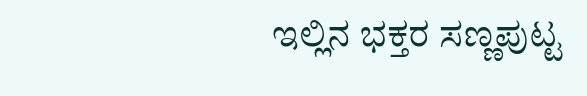ಇಲ್ಲಿನ ಭಕ್ತರ ಸಣ್ಣಪುಟ್ಟ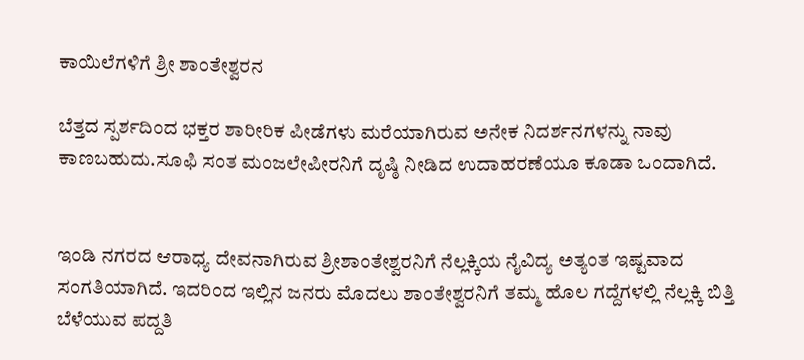ಕಾಯಿಲೆಗಳಿಗೆ ಶ್ರೀ ಶಾಂತೇಶ್ವರನ

ಬೆತ್ತದ ಸ್ಪರ್ಶದಿಂದ ಭಕ್ತರ ಶಾರೀರಿಕ ಪೀಡೆಗಳು ಮರೆಯಾಗಿರುವ ಅನೇಕ ನಿದರ್ಶನಗಳನ್ನು ನಾವು ಕಾಣಬಹುದು.ಸೂಫಿ ಸಂತ ಮಂಜಲೇಪೀರನಿಗೆ ದೃಷ್ಠಿ ನೀಡಿದ ಉದಾಹರಣೆಯೂ ಕೂಡಾ ಒಂದಾಗಿದೆ.


ಇಂಡಿ ನಗರದ ಆರಾಧ್ಯ ದೇವನಾಗಿರುವ ಶ್ರೀಶಾಂತೇಶ್ವರನಿಗೆ ನೆಲ್ಲಕ್ಕಿಯ ನೈವಿದ್ಯ ಅತ್ಯಂತ ಇಷ್ಟವಾದ ಸಂಗತಿಯಾಗಿದೆ. ಇದರಿಂದ ಇಲ್ಲಿನ ಜನರು ಮೊದಲು ಶಾಂತೇಶ್ವರನಿಗೆ ತಮ್ಮ ಹೊಲ ಗದ್ದೆಗಳಲ್ಲಿ ನೆಲ್ಲಕ್ಕಿ ಬಿತ್ತಿ ಬೆಳೆಯುವ ಪದ್ದತಿ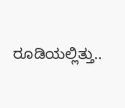ರೂಡಿಯಲ್ಲಿತ್ತು..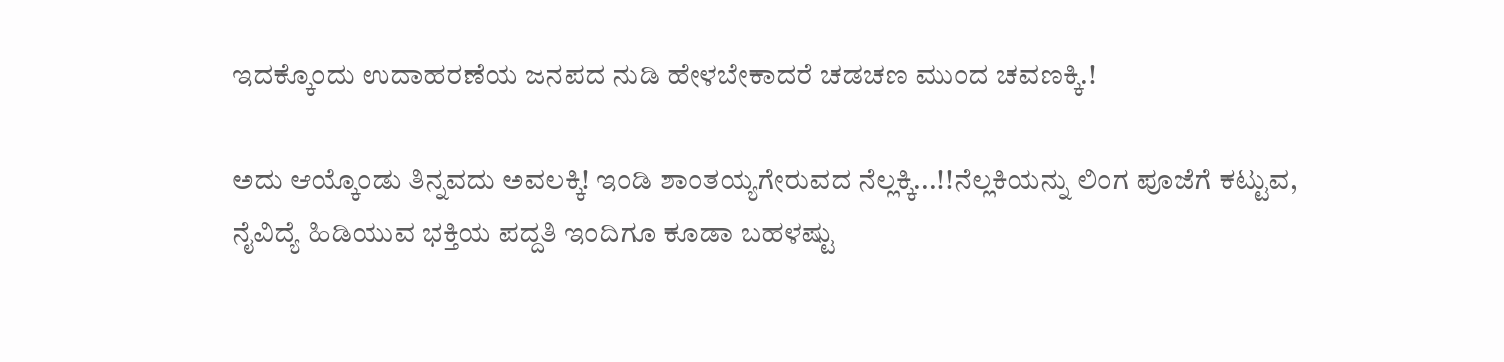ಇದಕ್ಕೊಂದು ಉದಾಹರಣೆಯ ಜನಪದ ನುಡಿ ಹೇಳಬೇಕಾದರೆ ಚಡಚಣ ಮುಂದ ಚವಣಕ್ಕಿ.!

ಅದು ಆಯ್ಕೊಂಡು ತಿನ್ನವದು ಅವಲಕ್ಕಿ! ಇಂಡಿ ಶಾಂತಯ್ಯಗೇರುವದ ನೆಲ್ಲಕ್ಕಿ...!!ನೆಲ್ಲಕಿಯನ್ನು ಲಿಂಗ ಪೂಜೆಗೆ ಕಟ್ಟುವ, ನೈವಿದ್ಯೆ ಹಿಡಿಯುವ ಭಕ್ತಿಯ ಪದ್ದತಿ ಇಂದಿಗೂ ಕೂಡಾ ಬಹಳಷ್ಟು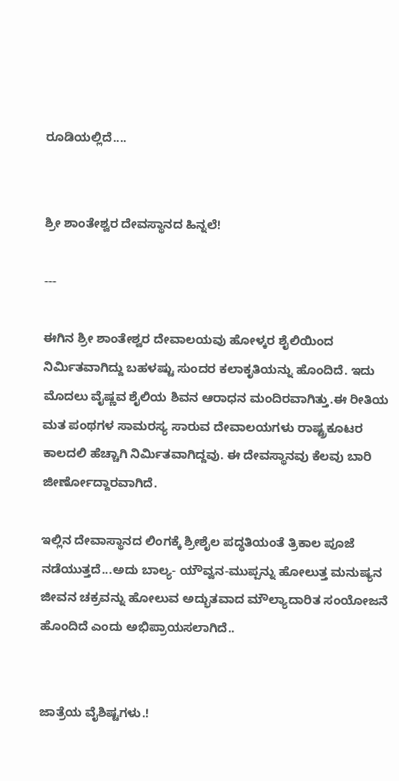ರೂಡಿಯಲ್ಲಿದೆ....


ಶ್ರೀ ಶಾಂತೇಶ್ವರ ದೇವಸ್ಥಾನದ ಹಿನ್ನಲೆ!

---

ಈಗಿನ ಶ್ರೀ ಶಾಂತೇಶ್ವರ ದೇವಾಲಯವು ಹೋಳ್ಕರ ಶೈಲಿಯಿಂದ ನಿರ್ಮಿತವಾಗಿದ್ದು ಬಹಳಷ್ಟು ಸುಂದರ ಕಲಾಕೃತಿಯನ್ನು ಹೊಂದಿದೆ. ಇದು ಮೊದಲು ವೈಷ್ಣವ ಶೈಲಿಯ ಶಿವನ ಆರಾಧನ ಮಂದಿರವಾಗಿತ್ತು.ಈ ರೀತಿಯ ಮತ ಪಂಥಗಳ ಸಾಮರಸ್ಯ ಸಾರುವ ದೇವಾಲಯಗಳು ರಾಷ್ಟ್ರಕೂಟರ ಕಾಲದಲಿ ಹೆಚ್ಚಾಗಿ ನಿರ್ಮಿತವಾಗಿದ್ದವು. ಈ ದೇವಸ್ಥಾನವು ಕೆಲವು ಬಾರಿ ಜೀರ್ಣೋದ್ದಾರವಾಗಿದೆ.

ಇಲ್ಲಿನ ದೇವಾಸ್ಥಾನದ ಲಿಂಗಕ್ಕೆ ಶ್ರೀಶೈಲ ಪದ್ಧತಿಯಂತೆ ತ್ರಿಕಾಲ ಪೂಜೆ ನಡೆಯುತ್ತದೆ...ಅದು ಬಾಲ್ಯ- ಯೌವ್ವನ-ಮುಪ್ಪನ್ನು ಹೋಲುತ್ತ ಮನುಷ್ಯನ ಜೀವನ ಚಕ್ರವನ್ನು ಹೋಲುವ ಅದ್ಭುತವಾದ ಮೌಲ್ಯಾದಾರಿತ ಸಂಯೋಜನೆ ಹೊಂದಿದೆ ಎಂದು ಅಭಿಪ್ರಾಯಸಲಾಗಿದೆ..


ಜಾತ್ರೆಯ ವೈಶಿಷ್ಟಗಳು.!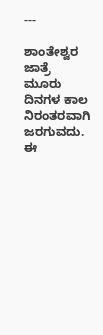---

ಶಾಂತೇಶ್ವರ ಜಾತ್ರೆ ಮೂರು ದಿನಗಳ ಕಾಲ ನಿರಂತರವಾಗಿ ಜರಗುವದು. ಈ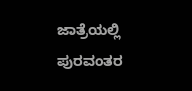ಜಾತ್ರೆಯಲ್ಲಿ ಪುರವಂತರ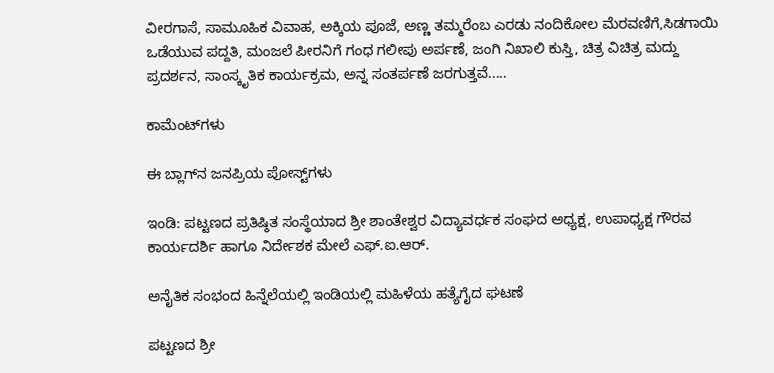ವೀರಗಾಸೆ, ಸಾಮೂಹಿಕ ವಿವಾಹ, ಅಕ್ಕಿಯ ಪೂಜೆ, ಅಣ್ಣ ತಮ್ಮರೆಂಬ ಎರಡು ನಂದಿಕೋಲ ಮೆರವಣಿಗೆ,ಸಿಡಗಾಯಿ ಒಡೆಯುವ ಪದ್ದತಿ, ಮಂಜಲೆ ಪೀರನಿಗೆ ಗಂಧ ಗಲೀಪು ಅರ್ಪಣೆ, ಜಂಗಿ ನಿಖಾಲಿ ಕುಸ್ತಿ, ಚಿತ್ರ ವಿಚಿತ್ರ ಮದ್ದು ಪ್ರದರ್ಶನ, ಸಾಂಸ್ಕೃತಿಕ ಕಾರ್ಯಕ್ರಮ, ಅನ್ನ ಸಂತರ್ಪಣೆ ಜರಗುತ್ತವೆ.....

ಕಾಮೆಂಟ್‌ಗಳು

ಈ ಬ್ಲಾಗ್‌ನ ಜನಪ್ರಿಯ ಪೋಸ್ಟ್‌ಗಳು

ಇಂಡಿ: ಪಟ್ಟಣದ ಪ್ರತಿಷ್ಠಿತ ಸಂಸ್ಥೆಯಾದ ಶ್ರೀ ಶಾಂತೇಶ್ವರ ವಿದ್ಯಾವರ್ಧಕ ಸಂಘದ ಅಧ್ಯಕ್ಷ, ಉಪಾಧ್ಯಕ್ಷ ಗೌರವ ಕಾರ್ಯದರ್ಶಿ ಹಾಗೂ ನಿರ್ದೇಶಕ ಮೇಲೆ ಎಫ್.ಐ.ಆರ್.

ಅನೈತಿಕ ಸಂಭಂದ ಹಿನ್ನೆಲೆಯಲ್ಲಿ ಇಂಡಿಯಲ್ಲಿ ಮಹಿಳೆಯ ಹತ್ಯೆಗೈದ ಘಟಣೆ

ಪಟ್ಟಣದ ಶ್ರೀ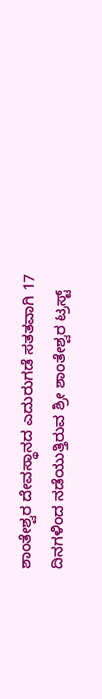ಶಾಂತೇಶ್ವರ ದೇವಸ್ಥಾನದ ಎದುರುಗಡೆ ಸತತವಾಗಿ 17 ದಿನಗಳಿಂದ ನಡೆಯುತ್ತಿರುವ ಶ್ರೀ ಶಾಂತೇಶ್ವರ ಟ್ರಸ್ಟ್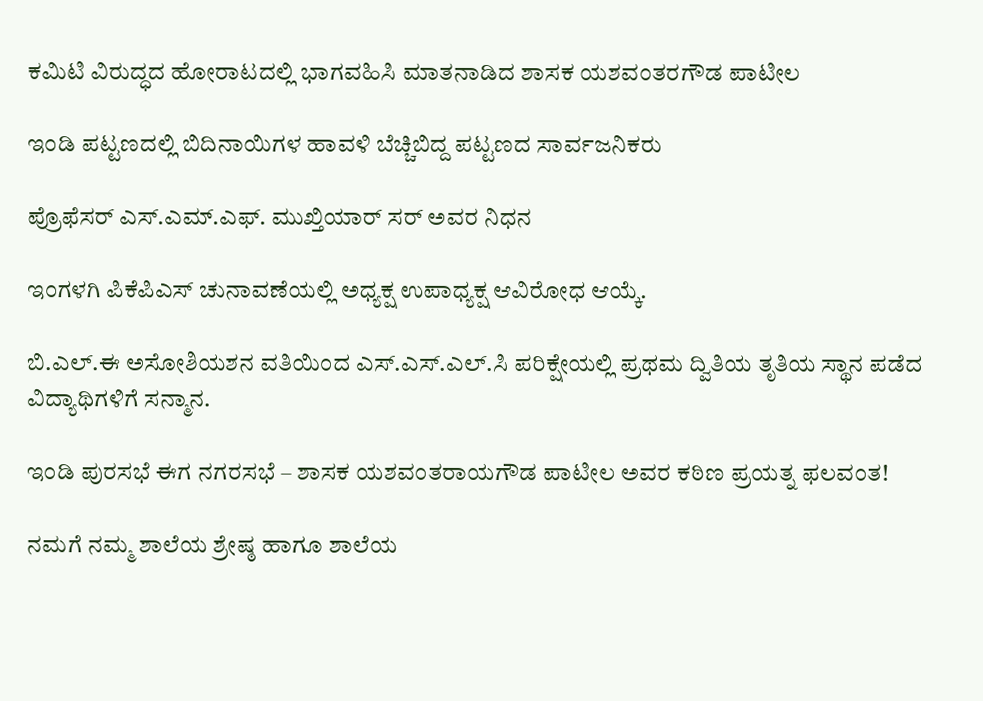ಕಮಿಟಿ ವಿರುದ್ಧದ ಹೋರಾಟದಲ್ಲಿ ಭಾಗವಹಿಸಿ ಮಾತನಾಡಿದ ಶಾಸಕ ಯಶವಂತರಗೌಡ ಪಾಟೀಲ

ಇಂಡಿ ಪಟ್ಟಣದಲ್ಲಿ ಬಿದಿನಾಯಿಗಳ ಹಾವಳಿ ಬೆಚ್ಚಿಬಿದ್ದ ಪಟ್ಟಣದ ಸಾರ್ವಜನಿಕರು

ಪ್ರೊಫೆಸರ್ ಎಸ್.ಎಮ್.ಎಫ್. ಮುಖ್ತಿಯಾರ್ ಸರ್ ಅವರ ನಿಧನ

ಇಂಗಳಗಿ ಪಿಕೆಪಿಎಸ್ ಚುನಾವಣೆಯಲ್ಲಿ ಅಧ್ಯಕ್ಷ ಉಪಾಧ್ಯಕ್ಷ ಆವಿರೋಧ ಆಯ್ಕೆ.

ಬಿ.ಎಲ್.ಈ ಅಸೋಶಿಯಶನ ವತಿಯಿಂದ ಎಸ್.ಎಸ್.ಎಲ್.ಸಿ ಪರಿಕ್ಷೇಯಲ್ಲಿ ಪ್ರಥಮ ದ್ವಿತಿಯ ತೃತಿಯ ಸ್ಥಾನ ಪಡೆದ ವಿದ್ಯಾಥಿಗಳಿಗೆ ಸನ್ಮಾನ.

ಇಂಡಿ ಪುರಸಭೆ ಈಗ ನಗರಸಭೆ – ಶಾಸಕ ಯಶವಂತರಾಯಗೌಡ ಪಾಟೀಲ ಅವರ ಕಠಿಣ ಪ್ರಯತ್ನ ಫಲವಂತ!

ನಮಗೆ ನಮ್ಮ ಶಾಲೆಯ ಶ್ರೇಷ್ಠ ಹಾಗೂ ಶಾಲೆಯ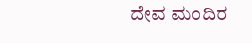ದೇವ ಮಂದಿರ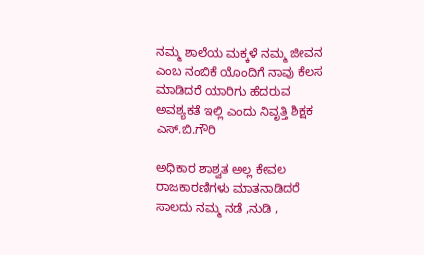ನಮ್ಮ ಶಾಲೆಯ ಮಕ್ಕಳೆ ನಮ್ಮ ಜೀವನ ಎಂಬ ನಂಬಿಕೆ ಯೊಂದಿಗೆ ನಾವು ಕೆಲಸ ಮಾಡಿದರೆ ಯಾರಿಗು ಹೆದರುವ ಅವಶ್ಯಕತೆ ಇಲ್ಲಿ ಎಂದು ನಿವೃತ್ತಿ ಶಿಕ್ಷಕ ಎಸ್.ಬಿ.ಗೌರಿ

ಅಧಿಕಾರ ಶಾಶ್ವತ ಅಲ್ಲ ಕೇವಲ ರಾಜಕಾರಣಿಗಳು ಮಾತನಾಡಿದರೆ ಸಾಲದು ನಮ್ಮ ನಡೆ ,ನುಡಿ ,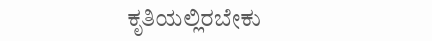ಕೃತಿಯಲ್ಲಿರಬೇಕು